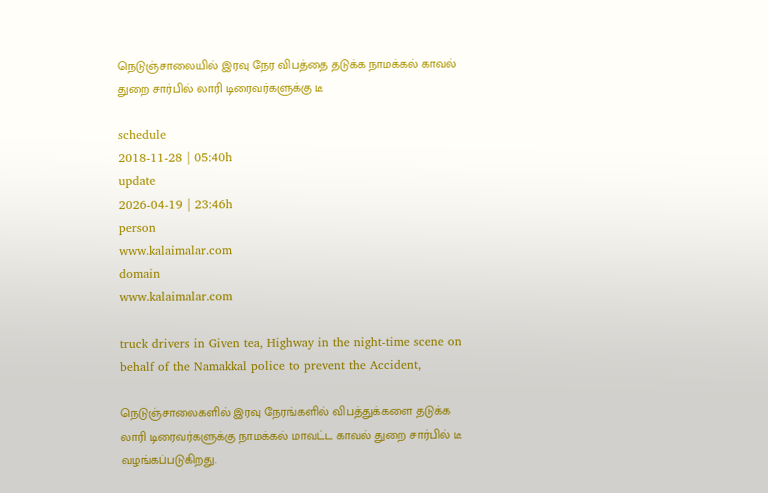நெடுஞ்சாலையில் இரவு நேர விபத்தை தடுக்க நாமக்கல் காவல் துறை சார்பில் லாரி டிரைவர்களுக்கு டீ

schedule
2018-11-28 | 05:40h
update
2026-04-19 | 23:46h
person
www.kalaimalar.com
domain
www.kalaimalar.com

truck drivers in Given tea, Highway in the night-time scene on behalf of the Namakkal police to prevent the Accident,

நெடுஞ்சாலைகளில் இரவு நேரங்களில் விபத்துக்களை தடுக்க லாரி டிரைவர்களுக்கு நாமக்கல் மாவட்ட காவல் துறை சார்பில் டீ வழங்கப்படுகிறது.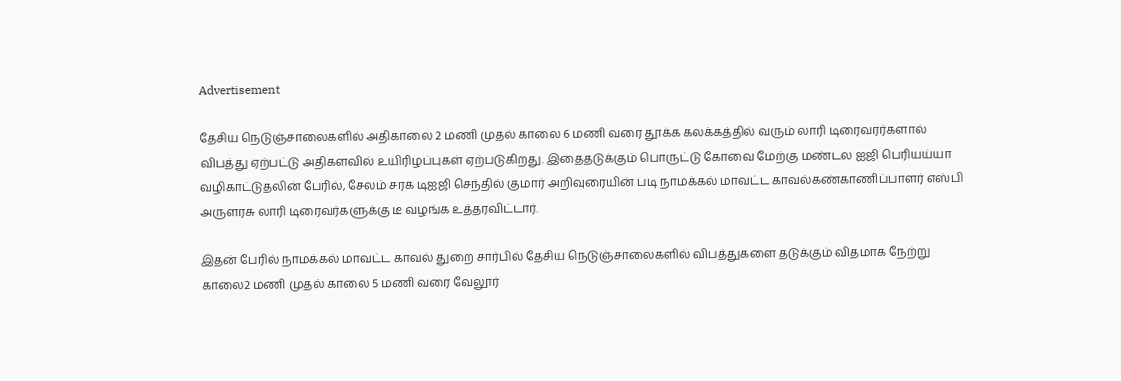Advertisement

தேசிய நெடுஞ்சாலைகளில் அதிகாலை 2 மணி முதல் காலை 6 மணி வரை தூக்க கலக்கத்தில் வரும் லாரி டிரைவரர்களால் விபத்து ஏற்பட்டு அதிகளவில் உயிரிழப்புகள் ஏற்படுகிறது. இதைதடுக்கும் பொருட்டு கோவை மேற்கு மண்டல ஐஜி பெரியய்யா வழிகாட்டுதலின் பேரில், சேலம் சரக டிஐஜி செந்தில் குமார் அறிவுரையின் படி நாமக்கல் மாவட்ட காவல்கண்காணிப்பாளர் எஸ்பி அருளரசு லாரி டிரைவர்களுக்கு டீ வழங்க உத்தரவிட்டார்.

இதன் பேரில் நாமக்கல் மாவட்ட காவல் துறை சார்பில் தேசிய நெடுஞ்சாலைகளில் விபத்துகளை தடுக்கும் விதமாக நேற்று காலை2 மணி முதல் காலை 5 மணி வரை வேலூர்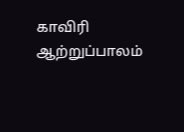காவிரி ஆற்றுப்பாலம்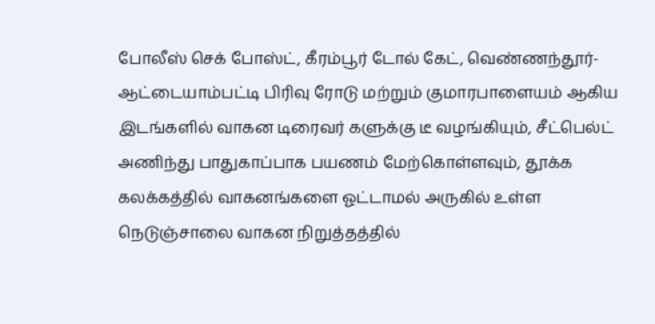போலீஸ் செக் போஸ்ட், கீரம்பூர் டோல் கேட், வெண்ணந்தூர்-ஆட்டையாம்பட்டி பிரிவு ரோடு மற்றும் குமாரபாளையம் ஆகிய இடங்களில் வாகன டிரைவர் களுக்கு டீ வழங்கியும், சீட்பெல்ட் அணிந்து பாதுகாப்பாக பயணம் மேற்கொள்ளவும், தூக்க கலக்கத்தில் வாகனங்களை ஓட்டாமல் அருகில் உள்ள நெடுஞ்சாலை வாகன நிறுத்தத்தில்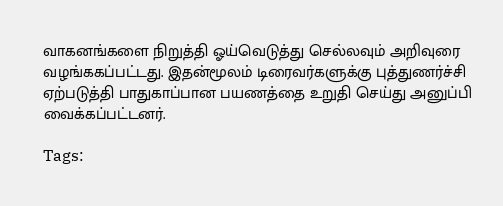வாகனங்களை நிறுத்தி ஓய்வெடுத்து செல்லவும் அறிவுரை வழங்ககப்பட்டது. இதன்மூலம் டிரைவர்களுக்கு புத்துணர்ச்சி ஏற்படுத்தி பாதுகாப்பான பயணத்தை உறுதி செய்து அனுப்பி வைக்கப்பட்டனர்.

Tags: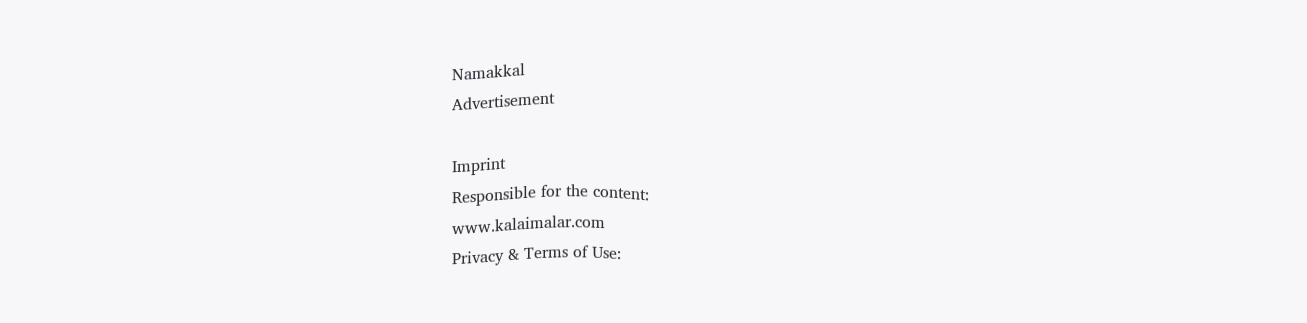Namakkal
Advertisement

Imprint
Responsible for the content:
www.kalaimalar.com
Privacy & Terms of Use: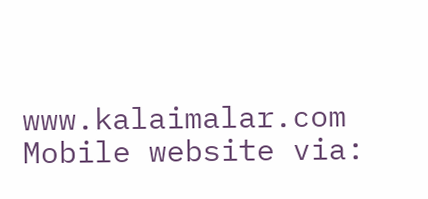www.kalaimalar.com
Mobile website via: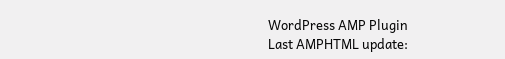WordPress AMP Plugin
Last AMPHTML update: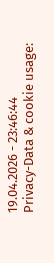19.04.2026 - 23:46:44
Privacy-Data & cookie usage: